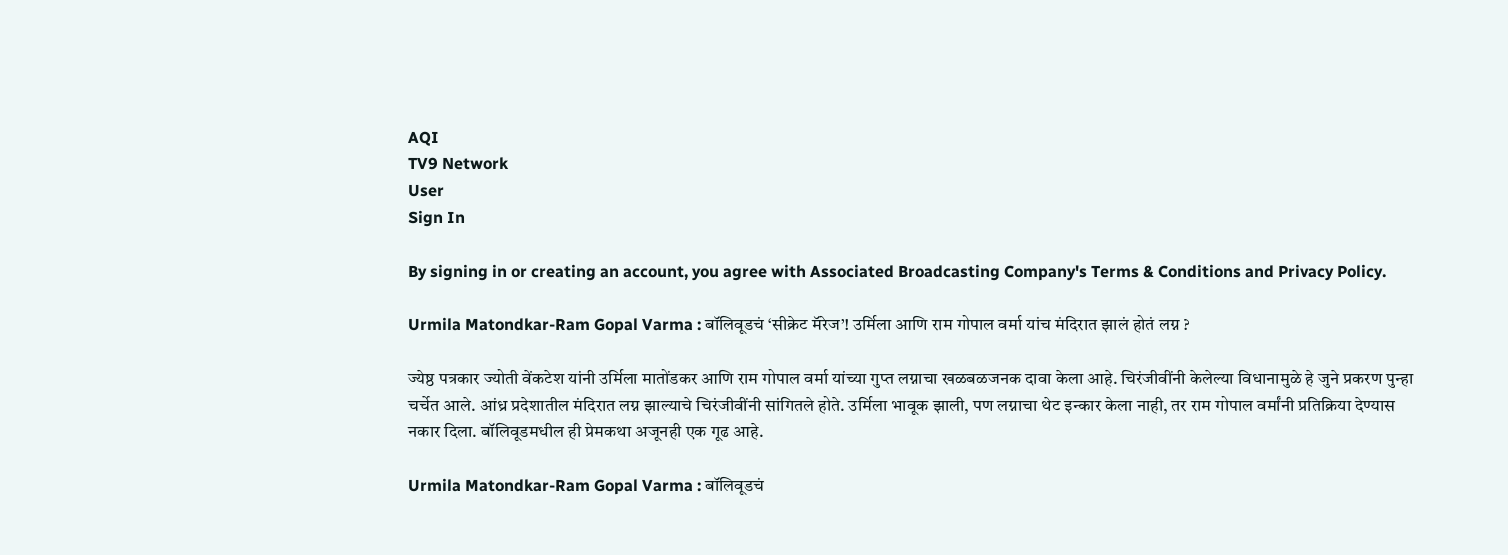AQI
TV9 Network
User
Sign In

By signing in or creating an account, you agree with Associated Broadcasting Company's Terms & Conditions and Privacy Policy.

Urmila Matondkar-Ram Gopal Varma : बॉलिवूडचं ‘सीक्रेट मॅरेज’! उर्मिला आणि राम गोपाल वर्मा यांच मंदिरात झालं होतं लग्न ?

ज्येष्ठ पत्रकार ज्योती वेंकटेश यांनी उर्मिला मातोंडकर आणि राम गोपाल वर्मा यांच्या गुप्त लग्नाचा खळबळजनक दावा केला आहे. चिरंजीवींनी केलेल्या विधानामुळे हे जुने प्रकरण पुन्हा चर्चेत आले. आंध्र प्रदेशातील मंदिरात लग्न झाल्याचे चिरंजीवींनी सांगितले होते. उर्मिला भावूक झाली, पण लग्नाचा थेट इन्कार केला नाही, तर राम गोपाल वर्मांनी प्रतिक्रिया देण्यास नकार दिला. बॉलिवूडमधील ही प्रेमकथा अजूनही एक गूढ आहे.

Urmila Matondkar-Ram Gopal Varma : बॉलिवूडचं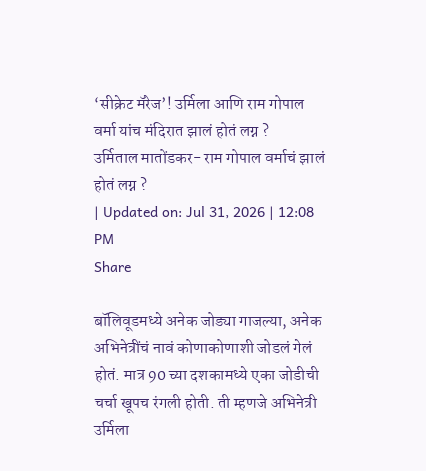‘सीक्रेट मॅरेज’! उर्मिला आणि राम गोपाल वर्मा यांच मंदिरात झालं होतं लग्न ?
उर्मिताल मातोंडकर- राम गोपाल वर्माचं झालं होतं लग्न ?
| Updated on: Jul 31, 2026 | 12:08 PM
Share

बॉलिवूडमध्ये अनेक जोड्या गाजल्या, अनेक अभिनेत्रींचं नावं कोणाकोणाशी जोडलं गेलं होतं. मात्र 90 च्या दशकामध्ये एका जोडीची चर्चा खूपच रंगली होती. ती म्हणजे अभिनेत्री उर्मिला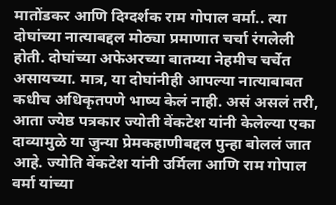मातोंडकर आणि दिग्दर्शक राम गोपाल वर्मा.. त्या दोघांच्या नात्याबद्दल मोठ्या प्रमाणात चर्चा रंगलेली होती. दोघांच्या अफेअरच्या बातम्या नेहमीच चर्चेत असायच्या. मात्र, या दोघांनीही आपल्या नात्याबाबत कधीच अधिकृतपणे भाष्य केलं नाही. असं असलं तरी, आता ज्येष्ठ पत्रकार ज्योती वेंकटेश यांनी केलेल्या एका दाव्यामुळे या जुन्या प्रेमकहाणीबद्दल पुन्हा बोललं जात आहे. ज्योति वेंकटेश यांनी उर्मिला आणि राम गोपाल वर्मा यांच्या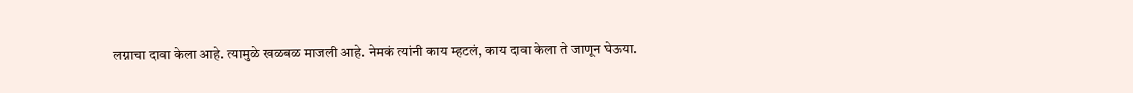लग्नाचा दावा केला आहे. त्यामुळे खळबळ माजली आहे. नेमकं त्यांनी काय म्हटलं, काय दावा केला ते जाणून घेऊया.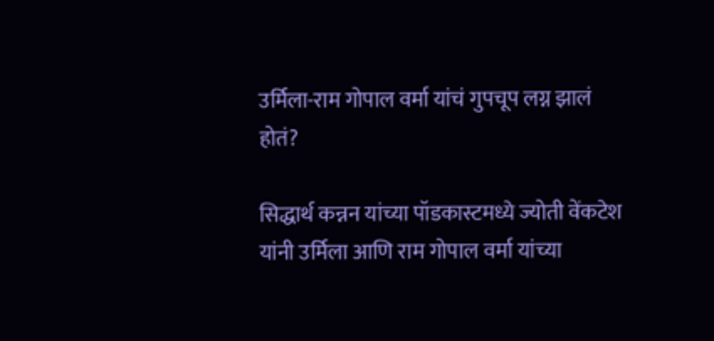उर्मिला-राम गोपाल वर्मा यांचं गुपचूप लग्न झालं होतं?

सिद्धार्थ कन्नन यांच्या पॉडकास्टमध्ये ज्योती वेंकटेश यांनी उर्मिला आणि राम गोपाल वर्मा यांच्या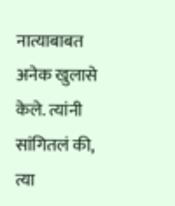नात्याबाबत अनेक खुलासे केले. त्यांनी सांगितलं की, त्या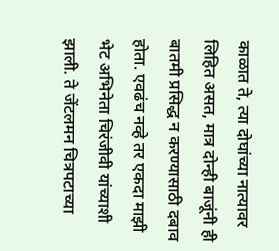काळात ते, त्या दोघांच्या नात्यावर लिहित असत, मात्र दोन्ही बाजूंनी ही बातमी प्रसिद्ध न करण्यासाठी दबाव होता. एवढंच नव्हे तर एकदा माझी भेट अभिनेता चिरंजीवी यांच्याशी झाली. ते जेंटलमन चित्रपटाच्या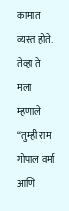कामात व्यस्त होते. तेव्हा ते मला म्हणाले “तुम्ही राम गोपाल वर्मा आणि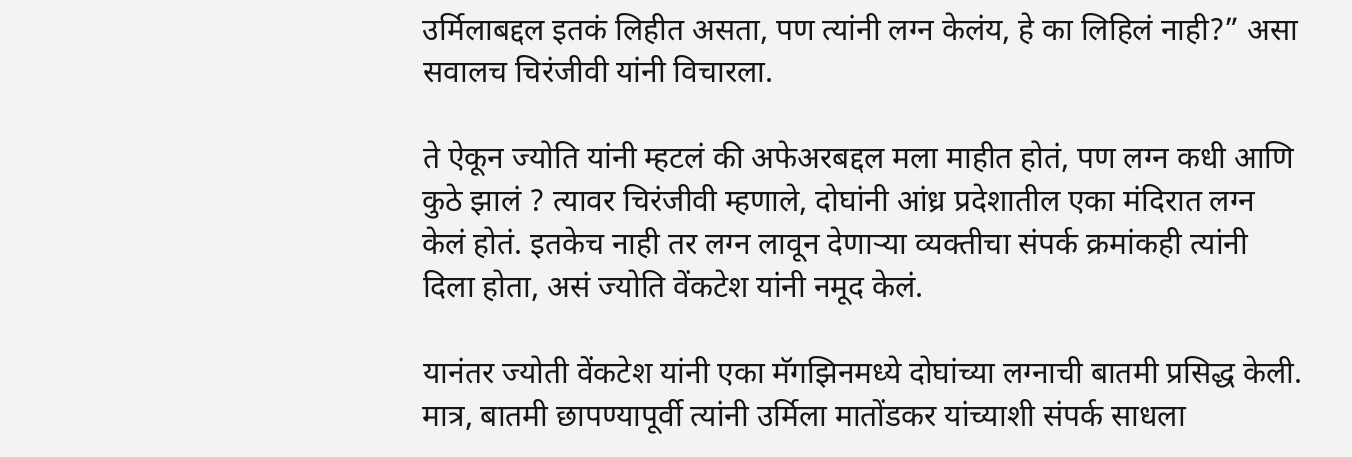उर्मिलाबद्दल इतकं लिहीत असता, पण त्यांनी लग्न केलंय, हे का लिहिलं नाही?” असा सवालच चिरंजीवी यांनी विचारला.

ते ऐकून ज्योति यांनी म्हटलं की अफेअरबद्दल मला माहीत होतं, पण लग्न कधी आणि कुठे झालं ? त्यावर चिरंजीवी म्हणाले, दोघांनी आंध्र प्रदेशातील एका मंदिरात लग्न केलं होतं. इतकेच नाही तर लग्न लावून देणाऱ्या व्यक्तीचा संपर्क क्रमांकही त्यांनी दिला होता, असं ज्योति वेंकटेश यांनी नमूद केलं.

यानंतर ज्योती वेंकटेश यांनी एका मॅगझिनमध्ये दोघांच्या लग्नाची बातमी प्रसिद्ध केली. मात्र, बातमी छापण्यापूर्वी त्यांनी उर्मिला मातोंडकर यांच्याशी संपर्क साधला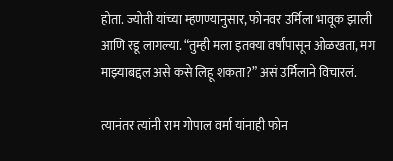होता. ज्योती यांच्या म्हणण्यानुसार, फोनवर उर्मिला भावूक झाली आणि रडू लागल्या. “तुम्ही मला इतक्या वर्षांपासून ओळखता, मग माझ्याबद्दल असे कसे लिहू शकता?” असं उर्मिलाने विचारलं.

त्यानंतर त्यांनी राम गोपाल वर्मा यांनाही फोन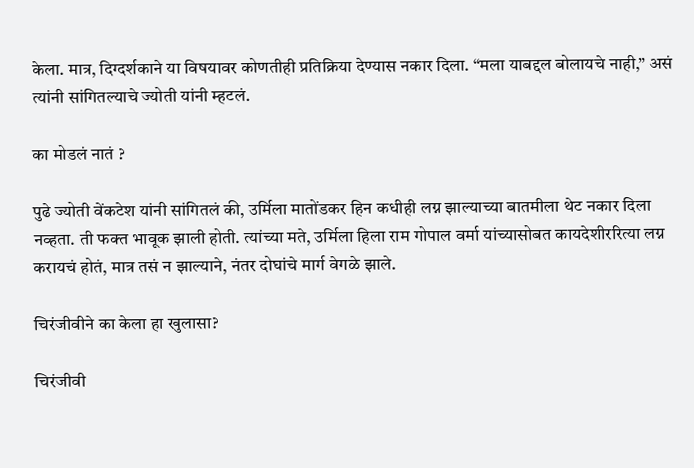केला. मात्र, दिग्दर्शकाने या विषयावर कोणतीही प्रतिक्रिया देण्यास नकार दिला. “मला याबद्दल बोलायचे नाही,” असं त्यांनी सांगितल्याचे ज्योती यांनी म्हटलं.

का मोडलं नातं ?

पुढे ज्योती वेंकटेश यांनी सांगितलं की, उर्मिला मातोंडकर हिन कधीही लग्न झाल्याच्या बातमीला थेट नकार दिला नव्हता. ती फक्त भावूक झाली होती. त्यांच्या मते, उर्मिला हिला राम गोपाल वर्मा यांच्यासोबत कायदेशीररित्या लग्न करायचं होतं, मात्र तसं न झाल्याने, नंतर दोघांचे मार्ग वेगळे झाले.

चिरंजीवीने का केला हा खुलासा?

चिरंजीवी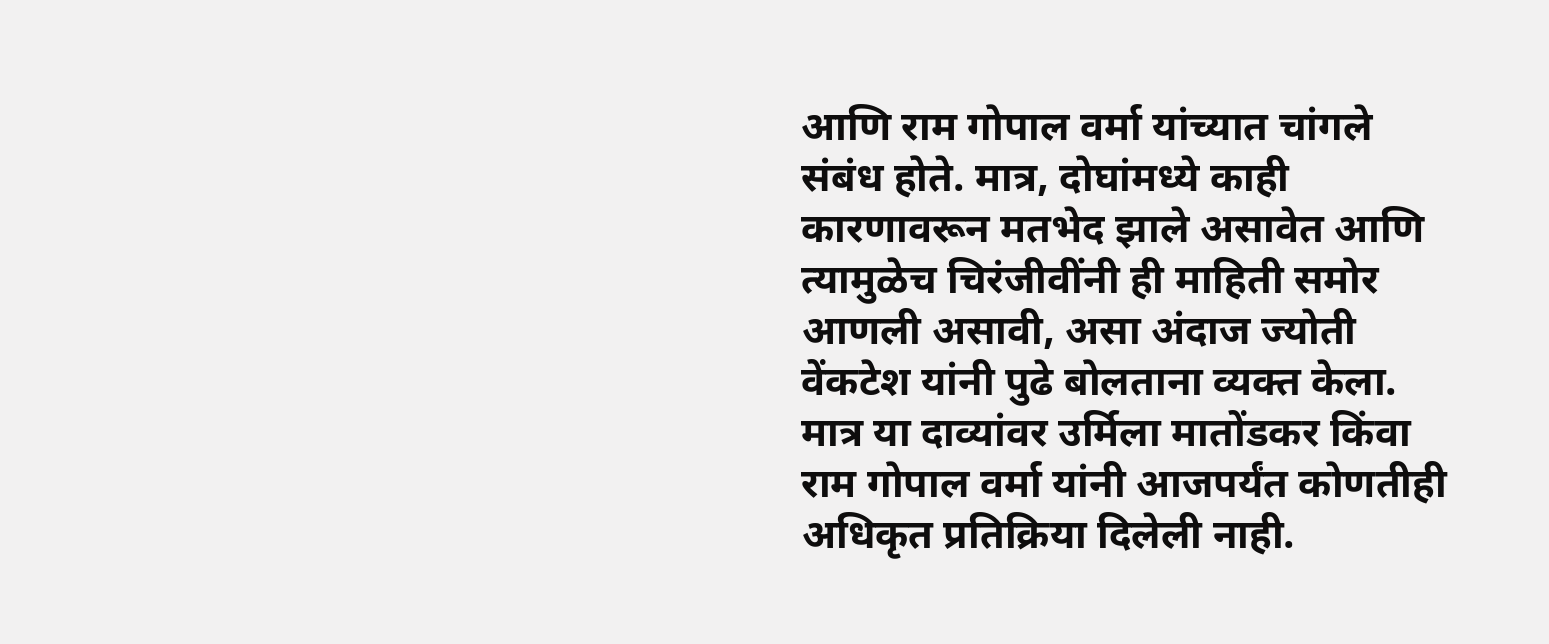आणि राम गोपाल वर्मा यांच्यात चांगले संबंध होते. मात्र, दोघांमध्ये काही कारणावरून मतभेद झाले असावेत आणि त्यामुळेच चिरंजीवींनी ही माहिती समोर आणली असावी, असा अंदाज ज्योती वेंकटेश यांनी पुढे बोलताना व्यक्त केला. मात्र या दाव्यांवर उर्मिला मातोंडकर किंवा राम गोपाल वर्मा यांनी आजपर्यंत कोणतीही अधिकृत प्रतिक्रिया दिलेली नाही.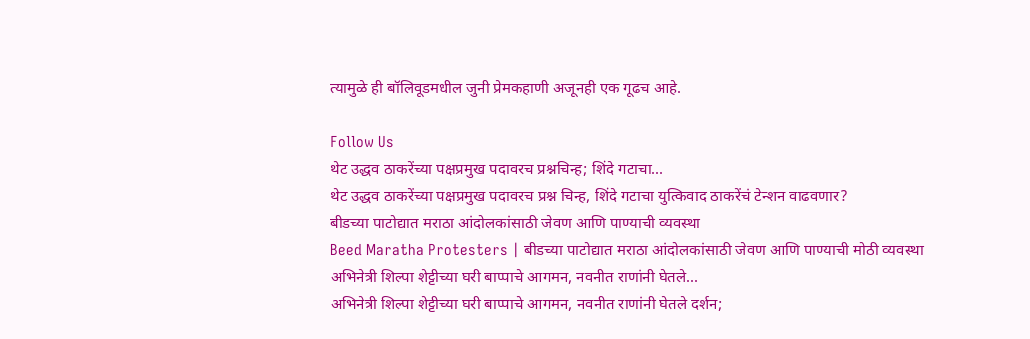त्यामुळे ही बॉलिवूडमधील जुनी प्रेमकहाणी अजूनही एक गूढच आहे.

Follow Us
थेट उद्धव ठाकरेंच्या पक्षप्रमुख पदावरच प्रश्नचिन्ह; शिंदे गटाचा...
थेट उद्धव ठाकरेंच्या पक्षप्रमुख पदावरच प्रश्न चिन्ह, शिंदे गटाचा युत्किवाद ठाकरेंचं टेन्शन वाढवणार?
बीडच्या पाटोद्यात मराठा आंदोलकांसाठी जेवण आणि पाण्याची व्यवस्था
Beed Maratha Protesters | बीडच्या पाटोद्यात मराठा आंदोलकांसाठी जेवण आणि पाण्याची मोठी व्यवस्था
अभिनेत्री शिल्पा शेट्टीच्या घरी बाप्पाचे आगमन, नवनीत राणांनी घेतले...
अभिनेत्री शिल्पा शेट्टीच्या घरी बाप्पाचे आगमन, नवनीत राणांनी घेतले दर्शन;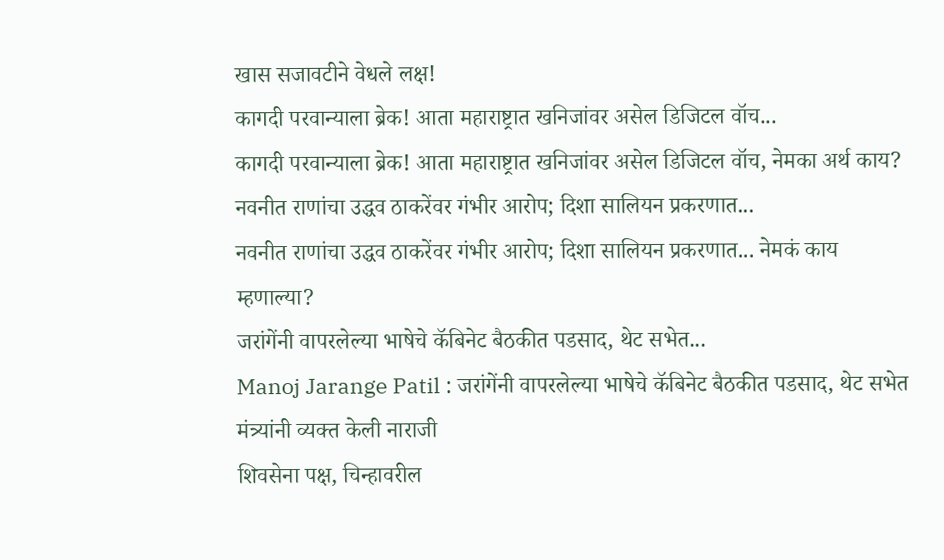खास सजावटीने वेधले लक्ष!
कागदी परवान्याला ब्रेक! आता महाराष्ट्रात खनिजांवर असेल डिजिटल वॉच...
कागदी परवान्याला ब्रेक! आता महाराष्ट्रात खनिजांवर असेल डिजिटल वॉच, नेमका अर्थ काय?
नवनीत राणांचा उद्धव ठाकरेंवर गंभीर आरोप; दिशा सालियन प्रकरणात...
नवनीत राणांचा उद्धव ठाकरेंवर गंभीर आरोप; दिशा सालियन प्रकरणात... नेमकं काय म्हणाल्या?
जरांगेंनी वापरलेल्या भाषेचे कॅबिनेट बैठकीत पडसाद, थेट सभेत...
Manoj Jarange Patil : जरांगेंनी वापरलेल्या भाषेचे कॅबिनेट बैठकीत पडसाद, थेट सभेत मंत्र्यांनी व्यक्त केली नाराजी
शिवसेना पक्ष, चिन्हावरील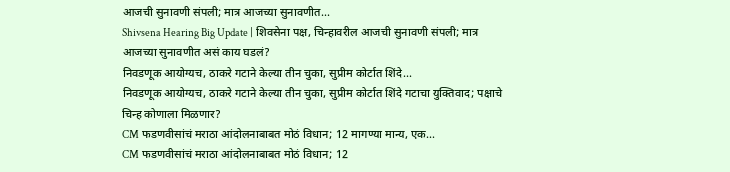आजची सुनावणी संपली; मात्र आजच्या सुनावणीत...
Shivsena Hearing Big Update | शिवसेना पक्ष, चिन्हावरील आजची सुनावणी संपली; मात्र आजच्या सुनावणीत असं काय घडलं?
निवडणूक आयोग्यच, ठाकरे गटाने केल्या तीन चुका, सुप्रीम कोर्टात शिंदे...
निवडणूक आयोग्यच, ठाकरे गटाने केल्या तीन चुका, सुप्रीम कोर्टात शिंदे गटाचा युक्तिवाद; पक्षाचे चिन्ह कोणाला मिळणार?
CM फडणवीसांचं मराठा आंदोलनाबाबत मोठं विधान; 12 मागण्या मान्य, एक...
CM फडणवीसांचं मराठा आंदोलनाबाबत मोठं विधान; 12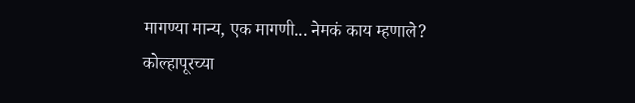मागण्या मान्य, एक मागणी... नेमकं काय म्हणाले?
कोल्हापूरच्या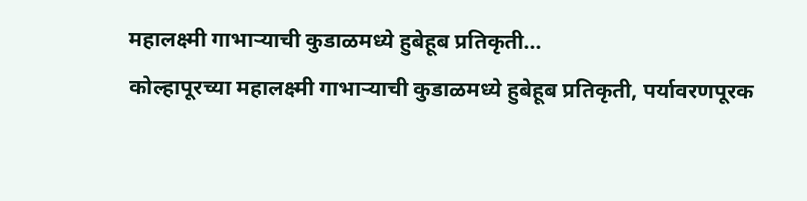महालक्ष्मी गाभाऱ्याची कुडाळमध्ये हुबेहूब प्रतिकृती...
कोल्हापूरच्या महालक्ष्मी गाभाऱ्याची कुडाळमध्ये हुबेहूब प्रतिकृती, पर्यावरणपूरक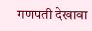गणपती देखावा